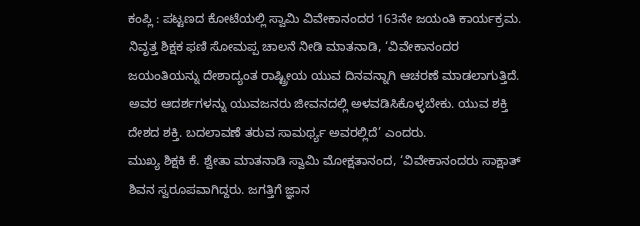ಕಂಪ್ಲಿ : ಪಟ್ಟಣದ ಕೋಟೆಯಲ್ಲಿ ಸ್ವಾಮಿ ವಿವೇಕಾನಂದರ 163ನೇ ಜಯಂತಿ ಕಾರ್ಯಕ್ರಮ.
ನಿವೃತ್ತ ಶಿಕ್ಷಕ ಫಣಿ ಸೋಮಪ್ಪ ಚಾಲನೆ ನೀಡಿ ಮಾತನಾಡಿ, ‘ವಿವೇಕಾನಂದರ ಜಯಂತಿಯನ್ನು ದೇಶಾದ್ಯಂತ ರಾಷ್ಟ್ರೀಯ ಯುವ ದಿನವನ್ನಾಗಿ ಆಚರಣೆ ಮಾಡಲಾಗುತ್ತಿದೆ. ಅವರ ಆದರ್ಶಗಳನ್ನು ಯುವಜನರು ಜೀವನದಲ್ಲಿ ಅಳವಡಿಸಿಕೊಳ್ಳಬೇಕು. ಯುವ ಶಕ್ತಿ ದೇಶದ ಶಕ್ತಿ. ಬದಲಾವಣೆ ತರುವ ಸಾಮರ್ಥ್ಯ ಅವರಲ್ಲಿದೆ’ ಎಂದರು.
ಮುಖ್ಯ ಶಿಕ್ಷಕಿ ಕೆ. ಶ್ವೇತಾ ಮಾತನಾಡಿ ಸ್ವಾಮಿ ಮೋಕ್ಷತಾನಂದ, ‘ವಿವೇಕಾನಂದರು ಸಾಕ್ಷಾತ್ ಶಿವನ ಸ್ವರೂಪವಾಗಿದ್ದರು. ಜಗತ್ತಿಗೆ ಜ್ಞಾನ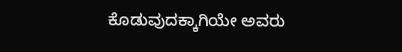ಕೊಡುವುದಕ್ಕಾಗಿಯೇ ಅವರು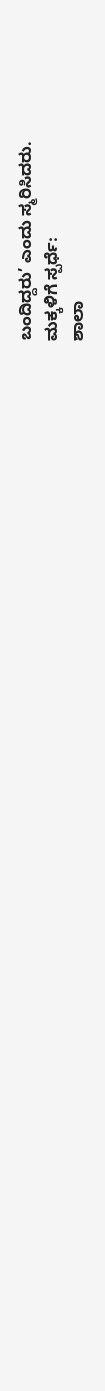ಬಂದಿದ್ದರು’ ಎಂದು ಸ್ಮರಿಸಿದರು.
ಮಕ್ಕಳಿಗೆ ಸ್ಪರ್ಧೆ:
ಶಾಲಾ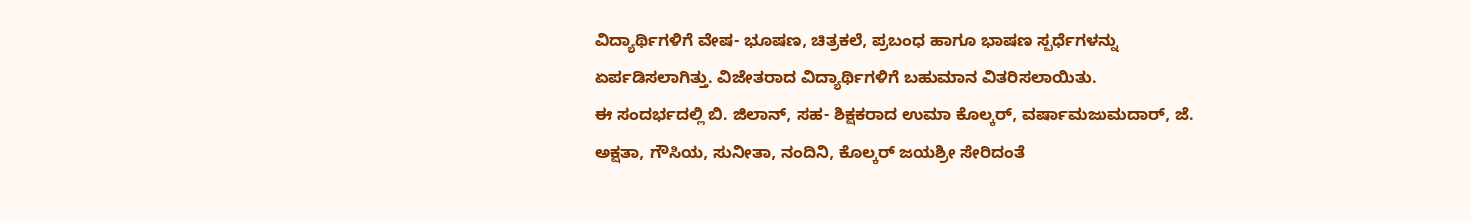ವಿದ್ಯಾರ್ಥಿಗಳಿಗೆ ವೇಷ- ಭೂಷಣ, ಚಿತ್ರಕಲೆ, ಪ್ರಬಂಧ ಹಾಗೂ ಭಾಷಣ ಸ್ಪರ್ಧೆಗಳನ್ನು ಏರ್ಪಡಿಸಲಾಗಿತ್ತು. ವಿಜೇತರಾದ ವಿದ್ಯಾರ್ಥಿಗಳಿಗೆ ಬಹುಮಾನ ವಿತರಿಸಲಾಯಿತು.
ಈ ಸಂದರ್ಭದಲ್ಲಿ ಬಿ. ಜಿಲಾನ್, ಸಹ- ಶಿಕ್ಷಕರಾದ ಉಮಾ ಕೊಲ್ಕರ್, ವರ್ಷಾಮಜುಮದಾರ್, ಜೆ. ಅಕ್ಷತಾ, ಗೌಸಿಯ, ಸುನೀತಾ, ನಂದಿನಿ, ಕೊಲ್ಕರ್ ಜಯಶ್ರೀ ಸೇರಿದಂತೆ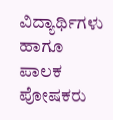ವಿದ್ಯಾರ್ಥಿಗಳು ಹಾಗೂ ಪಾಲಕ ಪೋಷಕರು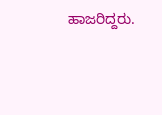ಹಾಜರಿದ್ದರು.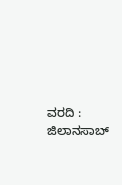ವರದಿ : ಜಿಲಾನಸಾಬ್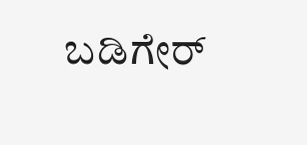ಬಡಿಗೇರ್